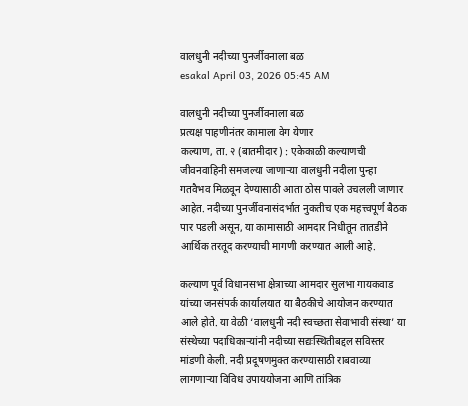वालधुनी नदीच्या पुनर्जीवनाला बळ
esakal April 03, 2026 05:45 AM

वालधुनी नदीच्या पुनर्जीवनाला बळ
प्रत्यक्ष पाहणीनंतर कामाला वेग येणार
कल्याण, ता. २ (बातमीदार) : एकेकाळी कल्याणची जीवनवाहिनी समजल्या जाणाऱ्या वालधुनी नदीला पुन्हा गतवैभव मिळवून देण्यासाठी आता ठोस पावले उचलली जाणार आहेत. नदीच्या पुनर्जीवनासंदर्भात नुकतीच एक महत्त्वपूर्ण बैठक पार पडली असून, या कामासाठी आमदार निधीतून तातडीने आर्थिक तरतूद करण्याची मागणी करण्यात आली आहे.

कल्याण पूर्व विधानसभा क्षेत्राच्या आमदार सुलभा गायकवाड यांच्या जनसंपर्क कार्यालयात या बैठकीचे आयोजन करण्यात आले होते. या वेळी ‘वालधुनी नदी स्वच्छता सेवाभावी संस्था’ या संस्थेच्या पदाधिकाऱ्यांनी नदीच्या सद्यःस्थितीबद्दल सविस्तर मांडणी केली. नदी प्रदूषणमुक्त करण्यासाठी राबवाव्या लागणाऱ्या विविध उपाययोजना आणि तांत्रिक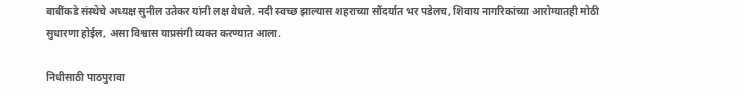बाबींकडे संस्थेचे अध्यक्ष सुनील उतेकर यांनी लक्ष वेधले. नदी स्वच्छ झाल्यास शहराच्या सौंदर्यात भर पडेलच, शिवाय नागरिकांच्या आरोग्यातही मोठी सुधारणा होईल, असा विश्वास याप्रसंगी व्यक्त करण्यात आला.

निधीसाठी पाठपुरावा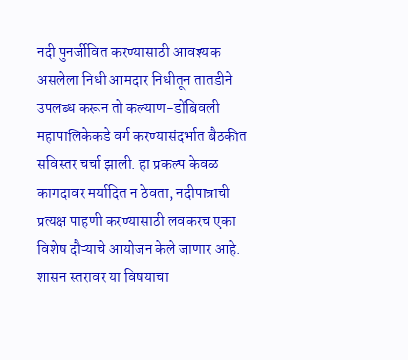नदी पुनर्जीवित करण्यासाठी आवश्यक असलेला निधी आमदार निधीतून तातडीने उपलब्ध करून तो कल्याण-डोंबिवली महापालिकेकडे वर्ग करण्यासंदर्भात बैठकीत सविस्तर चर्चा झाली. हा प्रकल्प केवळ कागदावर मर्यादित न ठेवता, नदीपात्राची प्रत्यक्ष पाहणी करण्यासाठी लवकरच एका विशेष दौऱ्याचे आयोजन केले जाणार आहे. शासन स्तरावर या विषयाचा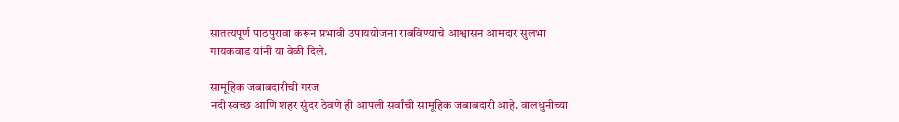सातत्यपूर्ण पाठपुरावा करून प्रभावी उपाययोजना राबविण्याचे आश्वासन आमदार सुलभा गायकवाड यांनी या वेळी दिले.

सामूहिक जबाबदारीची गरज
नदी स्वच्छ आणि शहर सुंदर ठेवणे ही आपली सर्वांची सामूहिक जबाबदारी आहे. वालधुनीच्या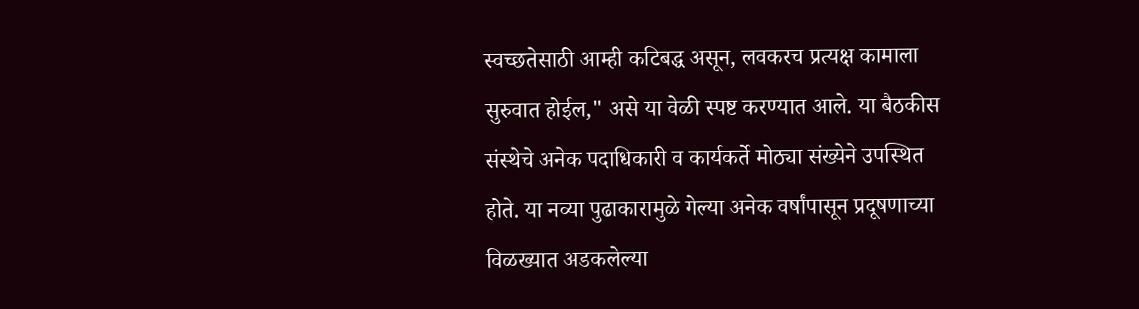स्वच्छतेसाठी आम्ही कटिबद्ध असून, लवकरच प्रत्यक्ष कामाला सुरुवात होईल," असे या वेळी स्पष्ट करण्यात आले. या बैठकीस संस्थेचे अनेक पदाधिकारी व कार्यकर्ते मोठ्या संख्येने उपस्थित होते. या नव्या पुढाकारामुळे गेल्या अनेक वर्षांपासून प्रदूषणाच्या विळख्यात अडकलेल्या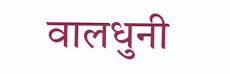वालधुनी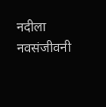नदीला नवसंजीवनी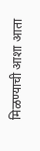मिळण्याची आशा आता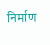निर्माण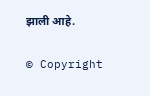झाली आहे.

© Copyright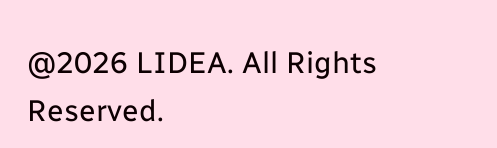@2026 LIDEA. All Rights Reserved.